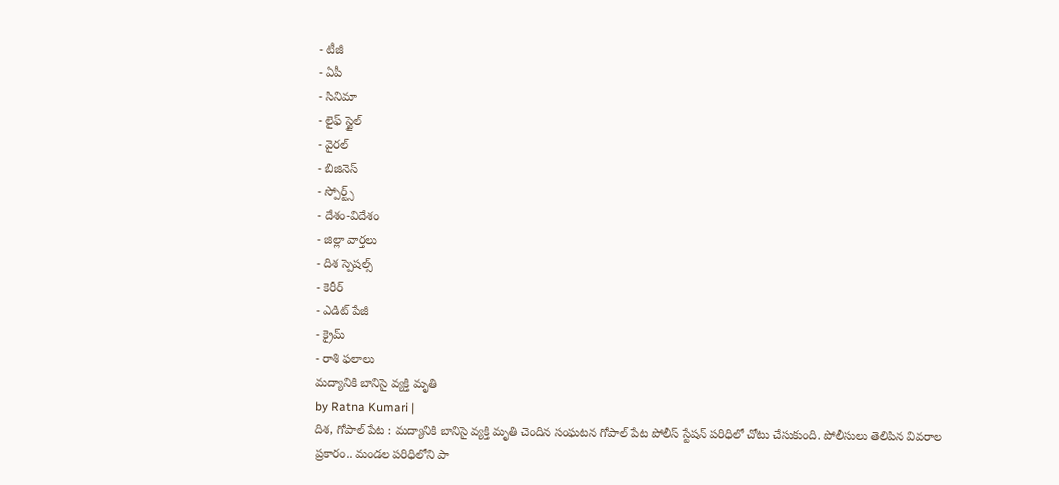- టీజీ
- ఏపీ
- సినిమా
- లైఫ్ స్టైల్
- వైరల్
- బిజినెస్
- స్పోర్ట్స్
- దేశం-విదేశం
- జిల్లా వార్తలు
- దిశ స్పెషల్స్
- కెరీర్
- ఎడిట్ పేజీ
- క్రైమ్
- రాశి ఫలాలు
మద్యానికి బానిసై వ్యక్తి మృతి
by Ratna Kumari |
దిశ, గోపాల్ పేట : మద్యానికి బానిసై వ్యక్తి మృతి చెందిన సంఘటన గోపాల్ పేట పోలీస్ స్టేషన్ పరిధిలో చోటు చేసుకుంది. పోలీసులు తెలిపిన వివరాల ప్రకారం.. మండల పరిధిలోని పా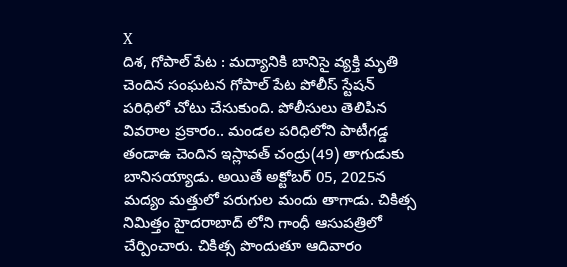X
దిశ, గోపాల్ పేట : మద్యానికి బానిసై వ్యక్తి మృతి చెందిన సంఘటన గోపాల్ పేట పోలీస్ స్టేషన్ పరిధిలో చోటు చేసుకుంది. పోలీసులు తెలిపిన వివరాల ప్రకారం.. మండల పరిధిలోని పాటీగడ్డ తండాఉ చెందిన ఇస్లావత్ చంద్రు(49) తాగుడుకు బానిసయ్యాడు. అయితే అక్టోబర్ 05, 2025న మద్యం మత్తులో పరుగుల మందు తాగాడు. చికిత్స నిమిత్తం హైదరాబాద్ లోని గాంధీ ఆసుపత్రిలో చేర్పించారు. చికిత్స పొందుతూ ఆదివారం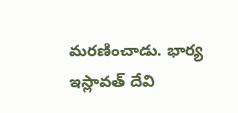మరణించాడు. భార్య ఇస్లావత్ దేవి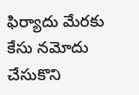ఫిర్యాదు మేరకు కేసు నమోదు చేసుకొని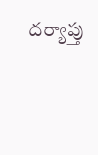దర్యాప్తు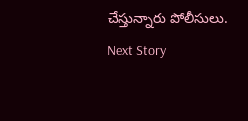చేస్తున్నారు పోలీసులు.
Next Story